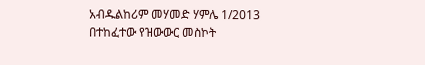አብዱልከሪም መሃመድ ሃምሌ 1/2013 በተከፈተው የዝውውር መስኮት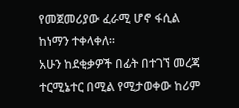የመጀመሪያው ፈራሚ ሆኖ ፋሲል ከነማን ተቀላቀለ።
አሁን ከደቂቃዎች በፊት በተገኘ መረጃ ተርሚኔተር በሚል የሚታወቀው ከሪም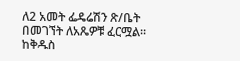ለ2 አመት ፌዴሬሽን ጽ/ቤት በመገኘት ለአጼዎቹ ፈርሟል።
ከቅዱስ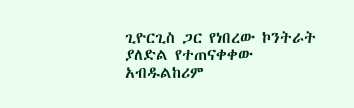ጊዮርጊስ ጋር የነበረው ኮንትራት ያለድል የተጠናቀቀው አብዱልከሪም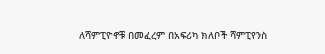ለሻምፒዮኖቹ በመፈረም በአፍሪካ ክለቦች ሻምፒየንስ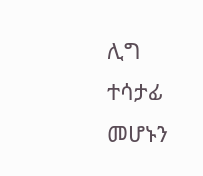ሊግ ተሳታፊ መሆኑን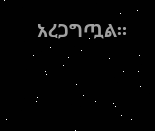አረጋግጧል።